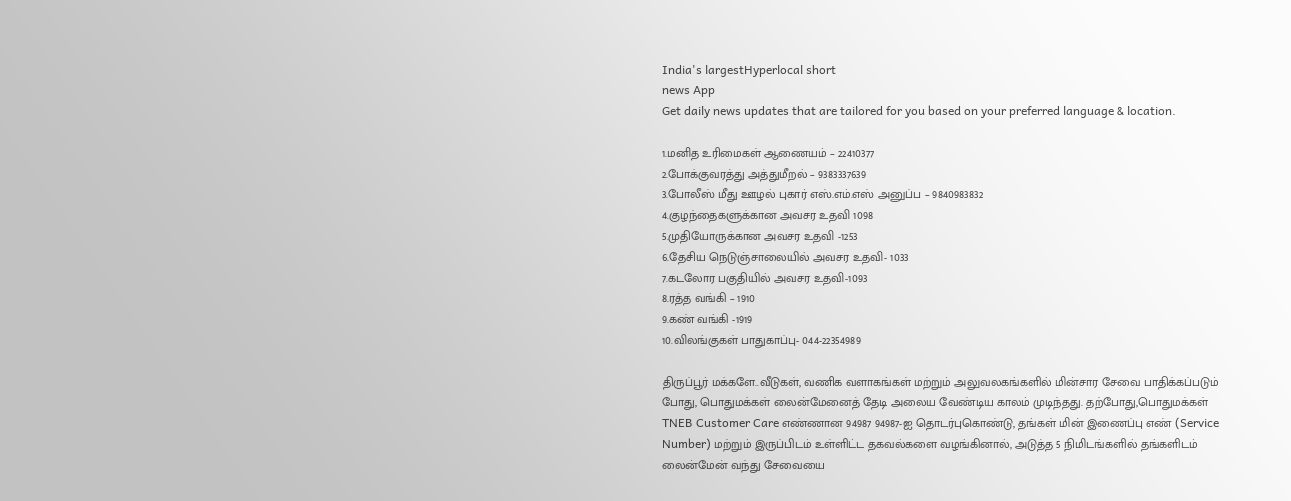India's largestHyperlocal short
news App
Get daily news updates that are tailored for you based on your preferred language & location.

1.மனித உரிமைகள் ஆணையம் – 22410377
2.போக்குவரத்து அத்துமீறல் – 9383337639
3.போலீஸ் மீது ஊழல் புகார் எஸ்.எம்.எஸ் அனுப்ப – 9840983832
4.குழந்தைகளுக்கான அவசர உதவி 1098
5.முதியோருக்கான அவசர உதவி -1253
6.தேசிய நெடுஞ்சாலையில் அவசர உதவி- 1033
7.கடலோர பகுதியில் அவசர உதவி-1093
8.ரத்த வங்கி – 1910
9.கண் வங்கி -1919
10.விலங்குகள் பாதுகாப்பு- 044-22354989

திருப்பூர் மக்களே..வீடுகள், வணிக வளாகங்கள் மற்றும் அலுவலகங்களில் மின்சார சேவை பாதிக்கப்படும் போது, பொதுமக்கள் லைன்மேனைத் தேடி அலைய வேண்டிய காலம் முடிந்தது. தற்போது,பொதுமக்கள் TNEB Customer Care எண்ணான 94987 94987-ஐ தொடர்புகொண்டு, தங்கள் மின் இணைப்பு எண் (Service Number) மற்றும் இருப்பிடம் உள்ளிட்ட தகவல்களை வழங்கினால், அடுத்த 5 நிமிடங்களில் தங்களிடம் லைன்மேன் வந்து சேவையை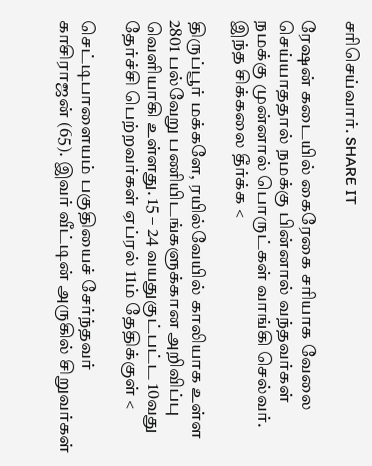சரிசெய்வார். SHARE IT

ரேஷன் கடையில் கைரேகை சரியாக வேலை செய்யாததால் நமக்கு பின்னால் வந்தவர்கள் நமக்கு முன்னால் பொருட்கள் வாங்கி செல்வர். இந்த சிக்கலை தீர்க்க <

திருப்பூர் மக்களே, ரயில்வேயில் காலியாக உள்ள 2801 பல்வேறு பணியிடங்களுக்கான அறிவிப்பு வெளியாகி உள்ளது. 15 – 24 வயதுகுட்பட்ட 10வது தேர்ச்சி பெற்றவர்கள் ஏப்ரல் 11ம் தேதிக்குள் <

செட்டிபாளையம் பகுதியைச் சேர்ந்தவர் காசிராஜன் (65). இவர் வீட்டின் அருகில் சிறுவர்கள்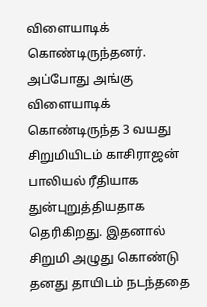விளையாடிக் கொண்டிருந்தனர். அப்போது அங்கு விளையாடிக் கொண்டிருந்த 3 வயது சிறுமியிடம் காசிராஜன் பாலியல் ரீதியாக துன்புறுத்தியதாக தெரிகிறது. இதனால் சிறுமி அழுது கொண்டு தனது தாயிடம் நடந்ததை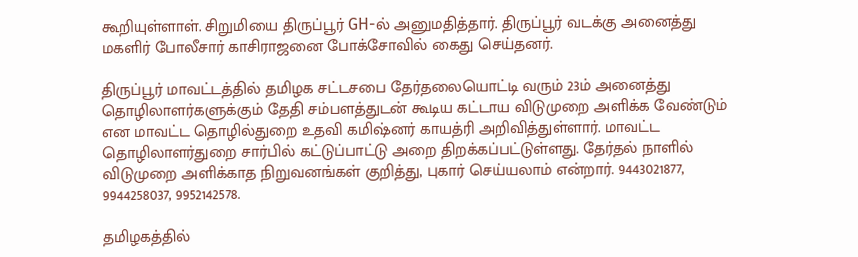கூறியுள்ளாள். சிறுமியை திருப்பூர் GH-ல் அனுமதித்தார். திருப்பூர் வடக்கு அனைத்து மகளிர் போலீசார் காசிராஜனை போக்சோவில் கைது செய்தனர்.

திருப்பூர் மாவட்டத்தில் தமிழக சட்டசபை தேர்தலையொட்டி வரும் 23ம் அனைத்து தொழிலாளர்களுக்கும் தேதி சம்பளத்துடன் கூடிய கட்டாய விடுமுறை அளிக்க வேண்டும் என மாவட்ட தொழில்துறை உதவி கமிஷ்னர் காயத்ரி அறிவித்துள்ளார். மாவட்ட தொழிலாளர்துறை சார்பில் கட்டுப்பாட்டு அறை திறக்கப்பட்டுள்ளது. தேர்தல் நாளில் விடுமுறை அளிக்காத நிறுவனங்கள் குறித்து, புகார் செய்யலாம் என்றார். 9443021877, 9944258037, 9952142578.

தமிழகத்தில்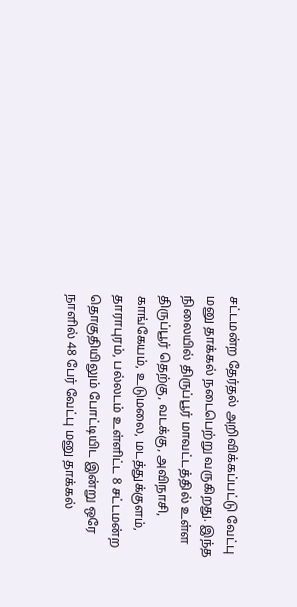சட்டமன்ற தேர்தல் அறிவிக்கப்பட்டு வேட்பு மனு தாக்கல் நடைபெற்று வருகிறது. இந்த நிலையில் திருப்பூர் மாவட்டத்தில் உள்ள திருப்பூர் தெற்கு, வடக்கு, அவிநாசி, காங்கேயம், உடுமலை, மடத்துக்குளம், தாராபுரம், பல்லடம் உள்ளிட்ட 8 சட்டமன்ற தொகுதியிலும் போட்டியிட இன்று ஒரே நாளில் 48 பேர் வேட்பு மனு தாக்கல்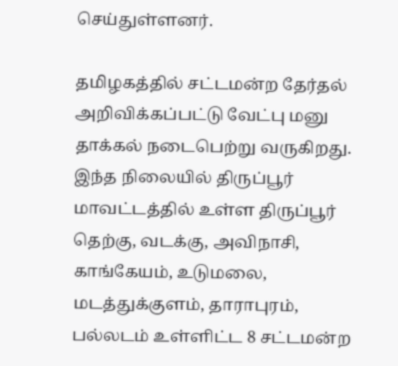செய்துள்ளனர்.

தமிழகத்தில் சட்டமன்ற தேர்தல் அறிவிக்கப்பட்டு வேட்பு மனு தாக்கல் நடைபெற்று வருகிறது. இந்த நிலையில் திருப்பூர் மாவட்டத்தில் உள்ள திருப்பூர் தெற்கு, வடக்கு, அவிநாசி, காங்கேயம், உடுமலை, மடத்துக்குளம், தாராபுரம், பல்லடம் உள்ளிட்ட 8 சட்டமன்ற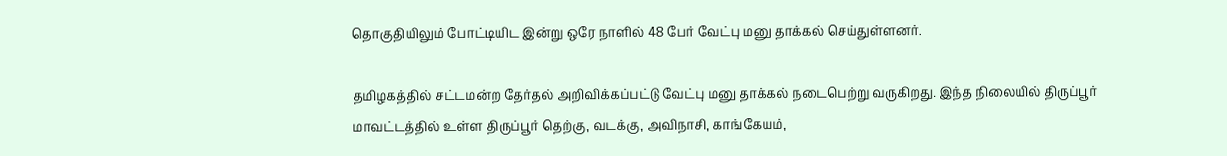தொகுதியிலும் போட்டியிட இன்று ஒரே நாளில் 48 பேர் வேட்பு மனு தாக்கல் செய்துள்ளனர்.

தமிழகத்தில் சட்டமன்ற தேர்தல் அறிவிக்கப்பட்டு வேட்பு மனு தாக்கல் நடைபெற்று வருகிறது. இந்த நிலையில் திருப்பூர் மாவட்டத்தில் உள்ள திருப்பூர் தெற்கு, வடக்கு, அவிநாசி, காங்கேயம்,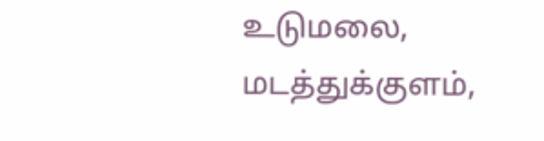உடுமலை, மடத்துக்குளம்,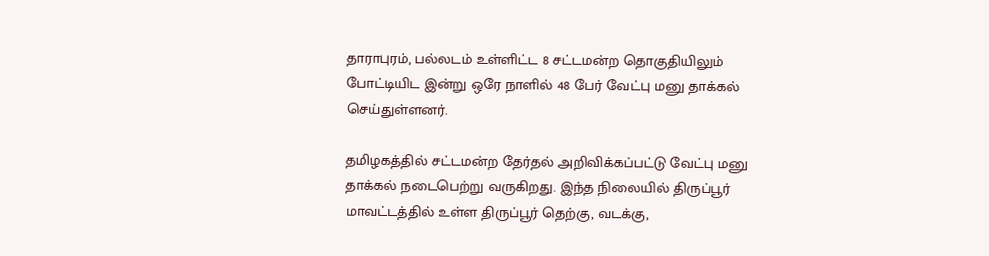தாராபுரம், பல்லடம் உள்ளிட்ட 8 சட்டமன்ற தொகுதியிலும் போட்டியிட இன்று ஒரே நாளில் 48 பேர் வேட்பு மனு தாக்கல் செய்துள்ளனர்.

தமிழகத்தில் சட்டமன்ற தேர்தல் அறிவிக்கப்பட்டு வேட்பு மனு தாக்கல் நடைபெற்று வருகிறது. இந்த நிலையில் திருப்பூர் மாவட்டத்தில் உள்ள திருப்பூர் தெற்கு, வடக்கு,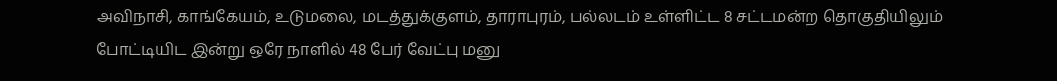அவிநாசி, காங்கேயம், உடுமலை, மடத்துக்குளம், தாராபுரம், பல்லடம் உள்ளிட்ட 8 சட்டமன்ற தொகுதியிலும் போட்டியிட இன்று ஒரே நாளில் 48 பேர் வேட்பு மனு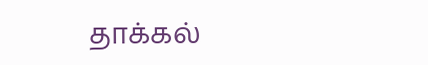தாக்கல்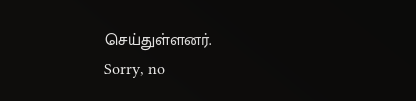செய்துள்ளனர்.
Sorry, no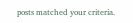posts matched your criteria.